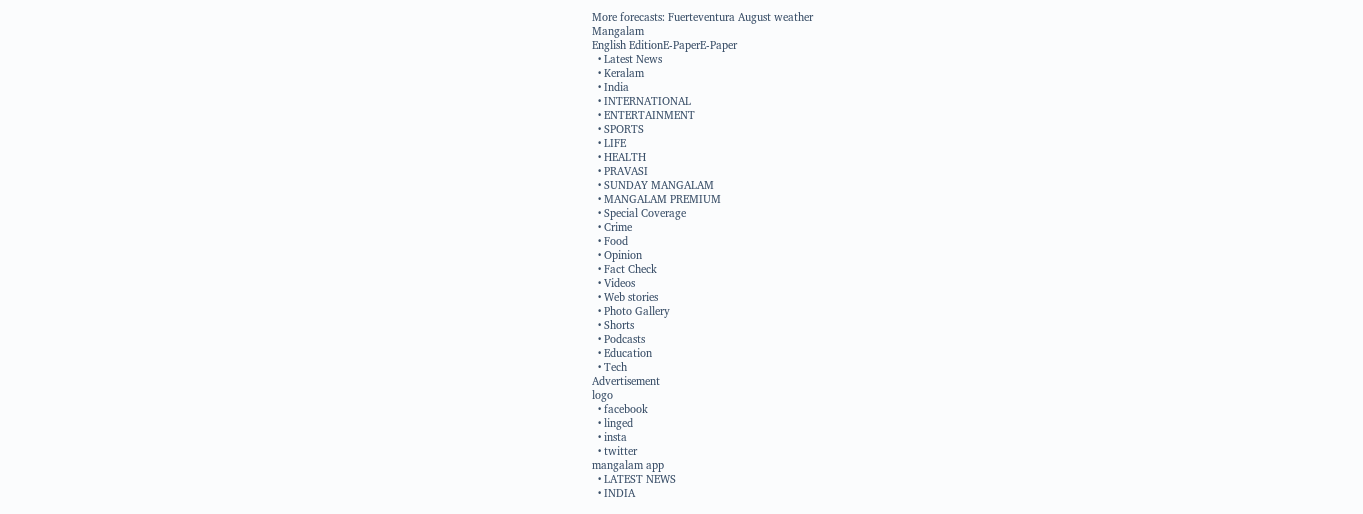More forecasts: Fuerteventura August weather
Mangalam
English EditionE-PaperE-Paper
  • Latest News
  • Keralam
  • India
  • INTERNATIONAL
  • ENTERTAINMENT
  • SPORTS
  • LIFE
  • HEALTH
  • PRAVASI
  • SUNDAY MANGALAM
  • MANGALAM PREMIUM
  • Special Coverage
  • Crime
  • Food
  • Opinion
  • Fact Check
  • Videos
  • Web stories
  • Photo Gallery
  • Shorts
  • Podcasts
  • Education
  • Tech
Advertisement
logo
  • facebook
  • linged
  • insta
  • twitter
mangalam app
  • LATEST NEWS
  • INDIA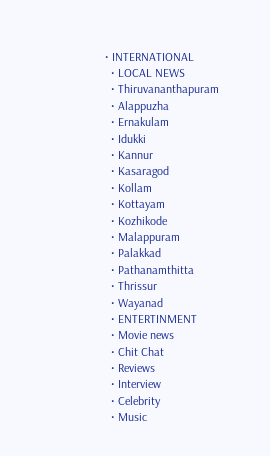• INTERNATIONAL
  • LOCAL NEWS
  • Thiruvananthapuram
  • Alappuzha
  • Ernakulam
  • Idukki
  • Kannur
  • Kasaragod
  • Kollam
  • Kottayam
  • Kozhikode
  • Malappuram
  • Palakkad
  • Pathanamthitta
  • Thrissur
  • Wayanad
  • ENTERTINMENT
  • Movie news
  • Chit Chat
  • Reviews
  • Interview
  • Celebrity
  • Music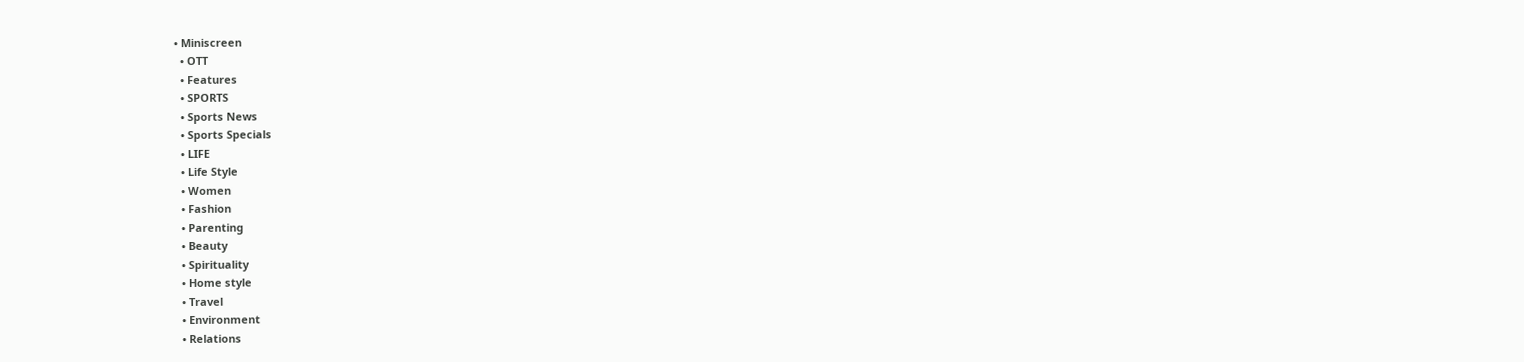• Miniscreen
  • OTT
  • Features
  • SPORTS
  • Sports News
  • Sports Specials
  • LIFE
  • Life Style
  • Women
  • Fashion
  • Parenting
  • Beauty
  • Spirituality
  • Home style
  • Travel
  • Environment
  • Relations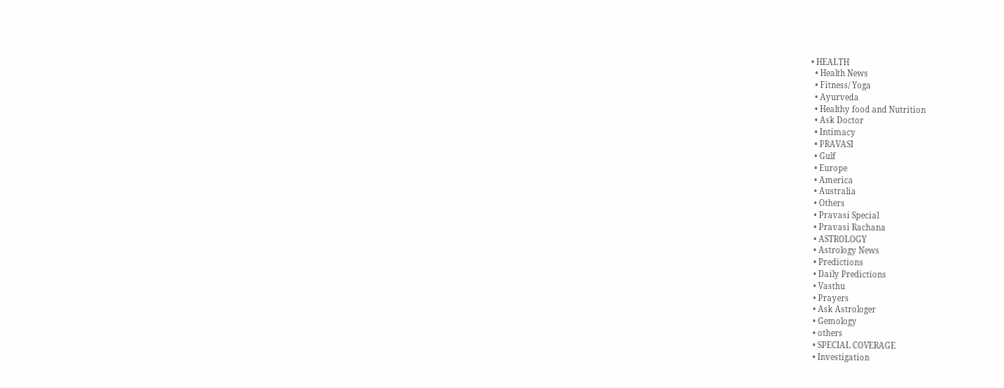• HEALTH
  • Health News
  • Fitness/ Yoga
  • Ayurveda
  • Healthy food and Nutrition
  • Ask Doctor
  • Intimacy
  • PRAVASI
  • Gulf
  • Europe
  • America
  • Australia
  • Others
  • Pravasi Special
  • Pravasi Rachana
  • ASTROLOGY
  • Astrology News
  • Predictions
  • Daily Predictions
  • Vasthu
  • Prayers
  • Ask Astrologer
  • Gemology
  • others
  • SPECIAL COVERAGE
  • Investigation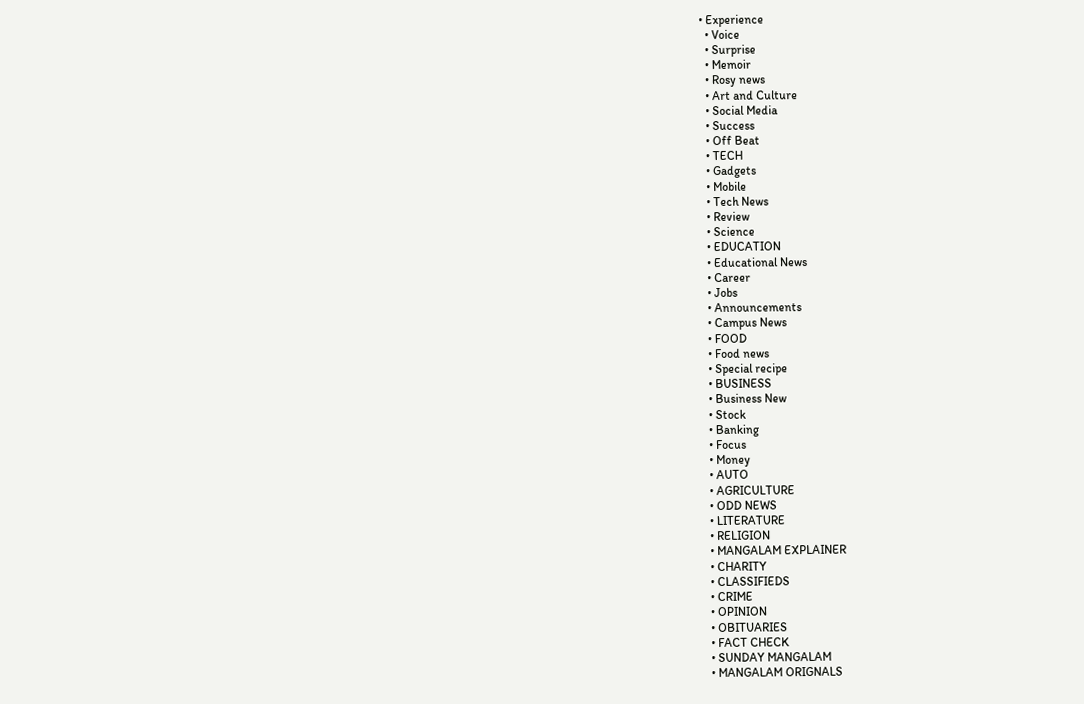• Experience
  • Voice
  • Surprise
  • Memoir
  • Rosy news
  • Art and Culture
  • Social Media
  • Success
  • Off Beat
  • TECH
  • Gadgets
  • Mobile
  • Tech News
  • Review
  • Science
  • EDUCATION
  • Educational News
  • Career
  • Jobs
  • Announcements
  • Campus News
  • FOOD
  • Food news
  • Special recipe
  • BUSINESS
  • Business New
  • Stock
  • Banking
  • Focus
  • Money
  • AUTO
  • AGRICULTURE
  • ODD NEWS
  • LITERATURE
  • RELIGION
  • MANGALAM EXPLAINER
  • CHARITY
  • CLASSIFIEDS
  • CRIME
  • OPINION
  • OBITUARIES
  • FACT CHECK
  • SUNDAY MANGALAM
  • MANGALAM ORIGNALS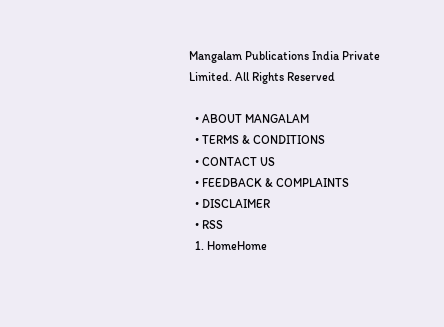Mangalam Publications India Private Limited. All Rights Reserved

  • ABOUT MANGALAM
  • TERMS & CONDITIONS
  • CONTACT US
  • FEEDBACK & COMPLAINTS
  • DISCLAIMER
  • RSS
  1. HomeHome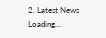2. Latest News
Loading...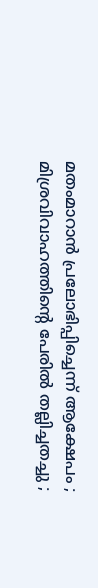മതംമാറാന്‍ പ്രലോഭിപ്പിച്ചെന്ന് ആക്ഷേപം ; മിശ്രവിവാഹത്തിന്റെ പേരില്‍ തല്ലിച്ചതച്ചു ;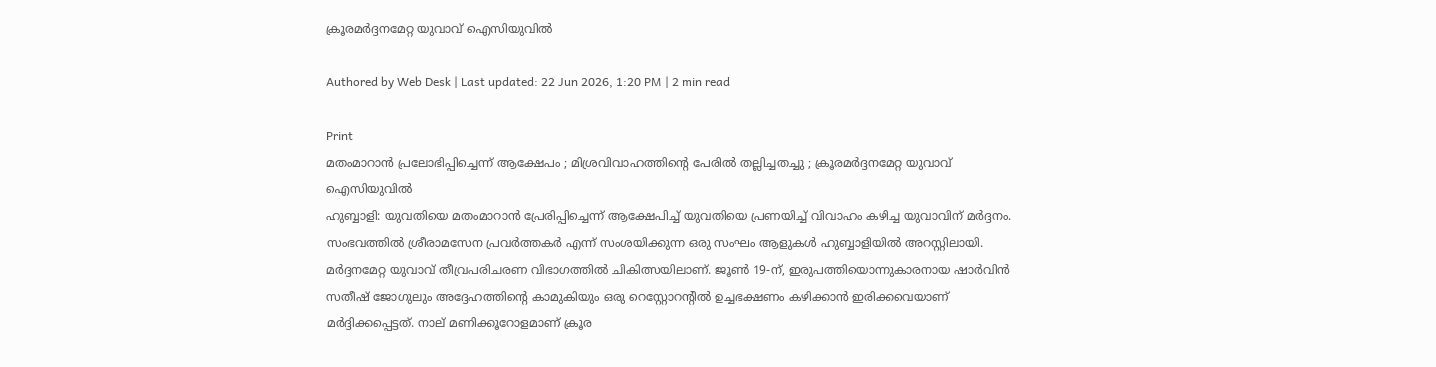ക്രൂരമര്‍ദ്ദനമേറ്റ യുവാവ് ഐസിയുവില്‍

Authored by Web Desk | Last updated: 22 Jun 2026, 1:20 PM | 2 min read

Print
മതംമാറാന്‍ പ്രലോഭിപ്പിച്ചെന്ന് ആക്ഷേപം ; മിശ്രവിവാഹത്തിന്റെ പേരില്‍ തല്ലിച്ചതച്ചു ; ക്രൂരമര്‍ദ്ദനമേറ്റ യുവാവ് ഐസിയുവില്‍
ഹുബ്ബാളി: യുവതിയെ മതംമാറാന്‍ പ്രേരിപ്പിച്ചെന്ന് ആക്ഷേപിച്ച് യുവതിയെ പ്രണയിച്ച് വിവാഹം കഴിച്ച യുവാവിന് മര്‍ദ്ദനം. സംഭവത്തില്‍ ശ്രീരാമസേന പ്രവര്‍ത്തകര്‍ എന്ന് സംശയിക്കുന്ന ഒരു സംഘം ആളുകള്‍ ഹുബ്ബാളിയില്‍ അറസ്റ്റിലായി. മര്‍ദ്ദനമേറ്റ യുവാവ് തീവ്രപരിചരണ വിഭാഗത്തില്‍ ചികിത്സയിലാണ്. ജൂണ്‍ 19-ന്, ഇരുപത്തിയൊന്നുകാരനായ ഷാര്‍വിന്‍ സതീഷ് ജോഗുലും അദ്ദേഹത്തിന്റെ കാമുകിയും ഒരു റെസ്റ്റോറന്റില്‍ ഉച്ചഭക്ഷണം കഴിക്കാന്‍ ഇരിക്കവെയാണ് മര്‍ദ്ദിക്കപ്പെട്ടത്. നാല് മണിക്കൂറോളമാണ് ക്രൂര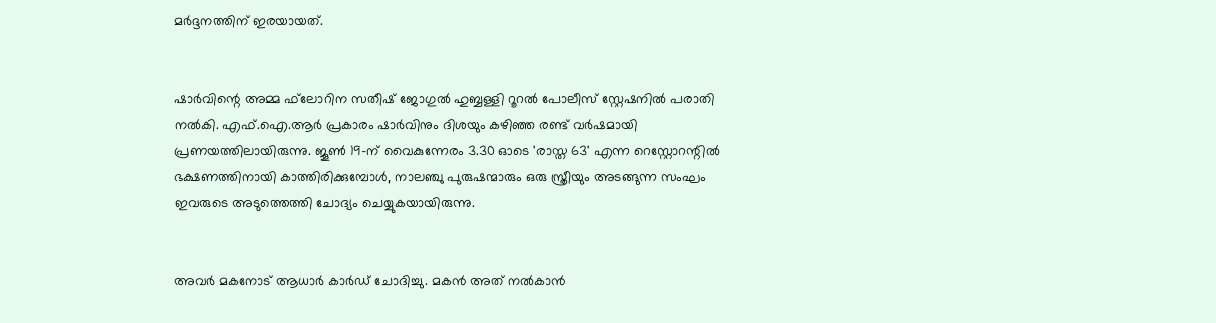മര്‍ദ്ദനത്തിന് ഇരയായത്.


ഷാര്‍വിന്റെ അമ്മ ഫ്‌ലോറിന സതീഷ് ജോഗുല്‍ ഹുബ്ബള്ളി റൂറല്‍ പോലീസ് സ്റ്റേഷനില്‍ പരാതി നല്‍കി. എഫ്.ഐ.ആര്‍ പ്രകാരം ഷാര്‍വിനും ദിശയും കഴിഞ്ഞ രണ്ട് വര്‍ഷമായി പ്രണയത്തിലായിരുന്നു. ജൂണ്‍ 19-ന് വൈകുന്നേരം 3.30 ഓടെ 'രാസ്ത 63' എന്ന റെസ്റ്റോറന്റില്‍ ഭക്ഷണത്തിനായി കാത്തിരിക്കുമ്പോള്‍, നാലഞ്ചു പുരുഷന്മാരും ഒരു സ്ത്രീയും അടങ്ങുന്ന സംഘം ഇവരുടെ അടുത്തെത്തി ചോദ്യം ചെയ്യുകയായിരുന്നു.


അവര്‍ മകനോട് ആധാര്‍ കാര്‍ഡ് ചോദിച്ചു. മകന്‍ അത് നല്‍കാന്‍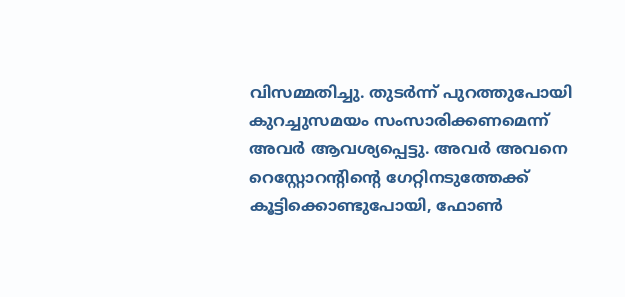വിസമ്മതിച്ചു. തുടര്‍ന്ന് പുറത്തുപോയി കുറച്ചുസമയം സംസാരിക്കണമെന്ന് അവര്‍ ആവശ്യപ്പെട്ടു. അവര്‍ അവനെ റെസ്റ്റോറന്റിന്റെ ഗേറ്റിനടുത്തേക്ക് കൂട്ടിക്കൊണ്ടുപോയി, ഫോണ്‍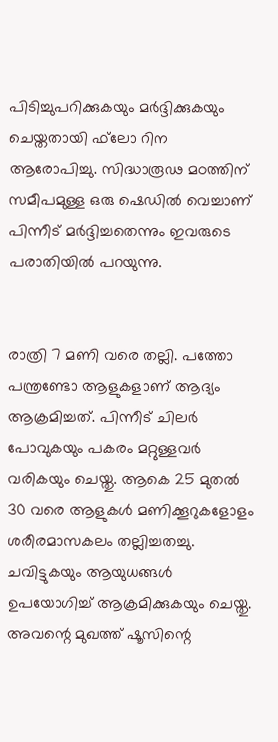പിടിച്ചുപറിക്കുകയും മര്‍ദ്ദിക്കുകയും ചെയ്തതായി ഫ്‌ലോ റിന ആരോപിച്ചു. സിദ്ധാരൂഢ മഠത്തിന് സമീപമുള്ള ഒരു ഷെഡില്‍ വെച്ചാണ് പിന്നീട് മര്‍ദ്ദിച്ചതെന്നും ഇവരുടെ പരാതിയില്‍ പറയുന്നു.


രാത്രി 7 മണി വരെ തല്ലി. പത്തോ പന്ത്രണ്ടോ ആളുകളാണ് ആദ്യം ആക്രമിച്ചത്. പിന്നീട് ചിലര്‍ പോവുകയും പകരം മറ്റുള്ളവര്‍ വരികയും ചെയ്തു. ആകെ 25 മുതല്‍ 30 വരെ ആളുകള്‍ മണിക്കൂറുകളോളം ശരീരമാസകലം തല്ലിച്ചതച്ചു. ചവിട്ടുകയും ആയുധങ്ങള്‍ ഉപയോഗിച്ച് ആക്രമിക്കുകയും ചെയ്തു. അവന്റെ മുഖത്ത് ഷൂസിന്റെ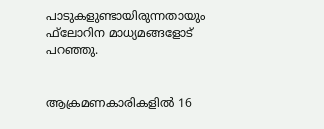പാടുകളുണ്ടായിരുന്നതായും ഫ്‌ലോറിന മാധ്യമങ്ങളോട് പറഞ്ഞു.


ആക്രമണകാരികളില്‍ 16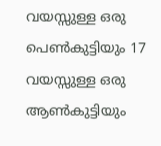വയസ്സുള്ള ഒരു പെണ്‍കുട്ടിയും 17 വയസ്സുള്ള ഒരു ആണ്‍കുട്ടിയും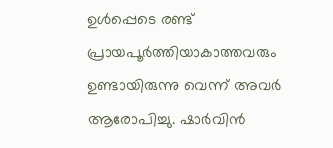ഉള്‍പ്പെടെ രണ്ട് പ്രായപൂര്‍ത്തിയാകാത്തവരും ഉണ്ടായിരുന്നു വെന്ന് അവര്‍ ആരോപിച്ചു. ഷാര്‍വിന്‍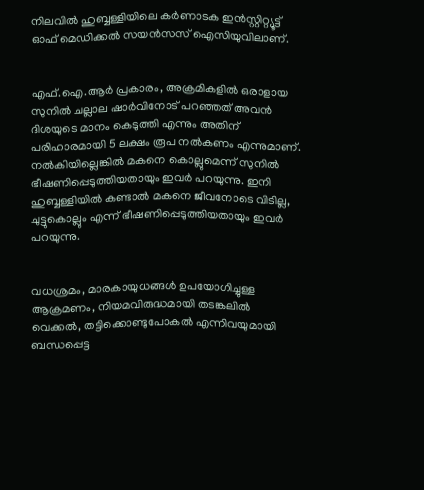നിലവില്‍ ഹുബ്ബള്ളിയിലെ കര്‍ണാടക ഇന്‍സ്റ്റിറ്റ്യൂട്ട് ഓഫ് മെഡിക്കല്‍ സയന്‍സസ് ഐസിയുവിലാണ്.


എഫ്.ഐ.ആര്‍ പ്രകാരം, അക്രമികളില്‍ ഒരാളായ സുനില്‍ ചല്ലാല ഷാര്‍വിനോട് പറഞ്ഞത് അവന്‍ ദിശയുടെ മാനം കെടുത്തി എന്നും അതിന് പരിഹാരമായി 5 ലക്ഷം രൂപ നല്‍കണം എന്നുമാണ്. നല്‍കിയില്ലെങ്കില്‍ മകനെ കൊല്ലുമെന്ന് സുനില്‍ ഭീഷണിപ്പെടുത്തിയതായും ഇവര്‍ പറയുന്നു. ഇനി ഹുബ്ബള്ളിയില്‍ കണ്ടാല്‍ മകനെ ജീവനോടെ വിടില്ല, ചുട്ടുകൊല്ലും എന്ന് ഭീഷണിപ്പെടുത്തിയതായും ഇവര്‍ പറയുന്നു.


വധശ്രമം, മാരകായുധങ്ങള്‍ ഉപയോഗിച്ചുള്ള ആക്രമണം, നിയമവിരുദ്ധമായി തടങ്കലില്‍ വെക്കല്‍, തട്ടിക്കൊണ്ടുപോകല്‍ എന്നിവയുമായി ബന്ധപ്പെട്ട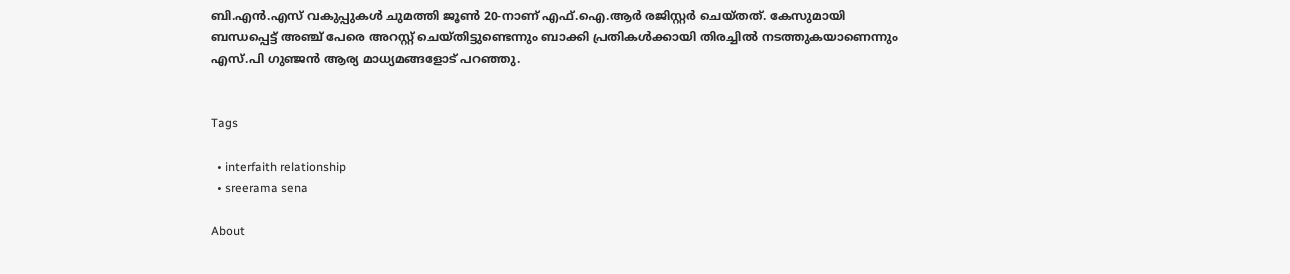ബി.എന്‍.എസ് വകുപ്പുകള്‍ ചുമത്തി ജൂണ്‍ 20-നാണ് എഫ്.ഐ.ആര്‍ രജിസ്റ്റര്‍ ചെയ്തത്. കേസുമായി ബന്ധപ്പെട്ട് അഞ്ച് പേരെ അറസ്റ്റ് ചെയ്തിട്ടുണ്ടെന്നും ബാക്കി പ്രതികള്‍ക്കായി തിരച്ചില്‍ നടത്തുകയാണെന്നും എസ്.പി ഗുഞ്ജന്‍ ആര്യ മാധ്യമങ്ങളോട് പറഞ്ഞു.


Tags

  • interfaith relationship
  • sreerama sena

About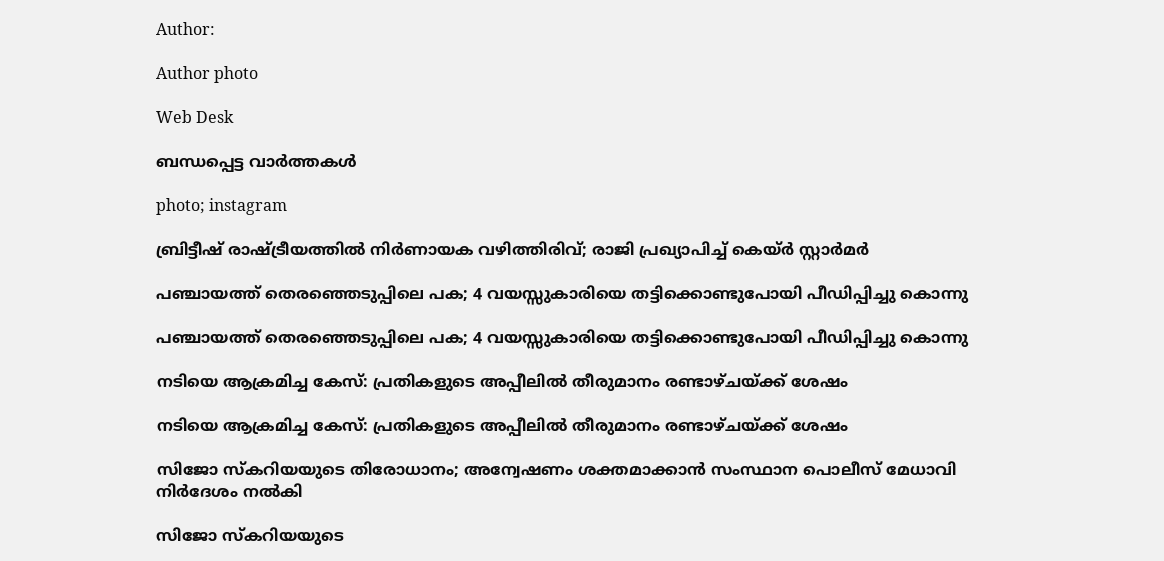Author:

Author photo

Web Desk

ബന്ധപ്പെട്ട വാർത്തകൾ

photo; instagram

ബ്രിട്ടീഷ് രാഷ്ട്രീയത്തിൽ നിർണായക വഴിത്തിരിവ്; രാജി പ്രഖ്യാപിച്ച് കെയ്ർ സ്റ്റാർമർ

പഞ്ചായത്ത് തെരഞ്ഞെടുപ്പിലെ പക; 4 വയസ്സുകാരിയെ തട്ടിക്കൊണ്ടുപോയി പീഡിപ്പിച്ചു കൊന്നു

പഞ്ചായത്ത് തെരഞ്ഞെടുപ്പിലെ പക; 4 വയസ്സുകാരിയെ തട്ടിക്കൊണ്ടുപോയി പീഡിപ്പിച്ചു കൊന്നു

നടിയെ ആക്രമിച്ച കേസ്: പ്രതികളുടെ അപ്പീലിൽ തീരുമാനം രണ്ടാഴ്ചയ്ക്ക് ശേഷം

നടിയെ ആക്രമിച്ച കേസ്: പ്രതികളുടെ അപ്പീലിൽ തീരുമാനം രണ്ടാഴ്ചയ്ക്ക് ശേഷം

സിജോ സ്‌കറിയയുടെ തിരോധാനം; അന്വേഷണം ശക്തമാക്കാൻ സംസ്ഥാന പൊലീസ് മേധാവി നിർദേശം നൽകി

സിജോ സ്‌കറിയയുടെ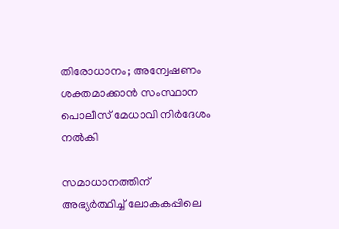തിരോധാനം; അന്വേഷണം ശക്തമാക്കാൻ സംസ്ഥാന പൊലീസ് മേധാവി നിർദേശം നൽകി

സമാധാനത്തിന് അഭ്യര്‍ത്ഥിച്ച് ലോകകപ്പിലെ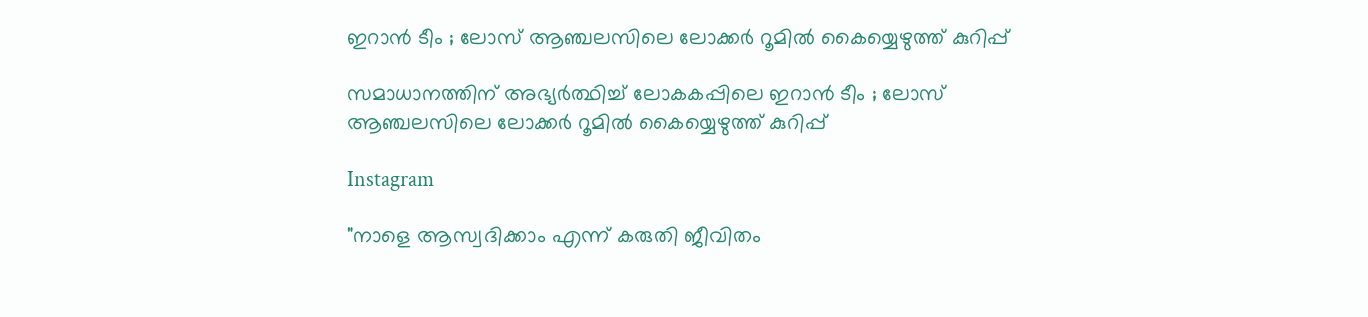ഇറാന്‍ ടീം ; ലോസ് ആഞ്ചലസിലെ ലോക്കര്‍ റൂമില്‍ കൈയ്യെഴുത്ത് കുറിപ്പ്

സമാധാനത്തിന് അഭ്യര്‍ത്ഥിച്ച് ലോകകപ്പിലെ ഇറാന്‍ ടീം ; ലോസ് ആഞ്ചലസിലെ ലോക്കര്‍ റൂമില്‍ കൈയ്യെഴുത്ത് കുറിപ്പ്

Instagram

"നാളെ ആസ്വദിക്കാം എന്ന് കരുതി ജീവിതം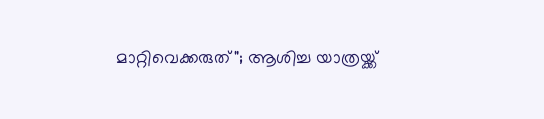മാറ്റിവെക്കരുത്"; ആശിച്ച യാത്രയ്ക്ക്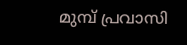മുമ്പ് പ്രവാസി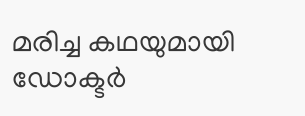മരിച്ച കഥയുമായി ഡോക്ടർ